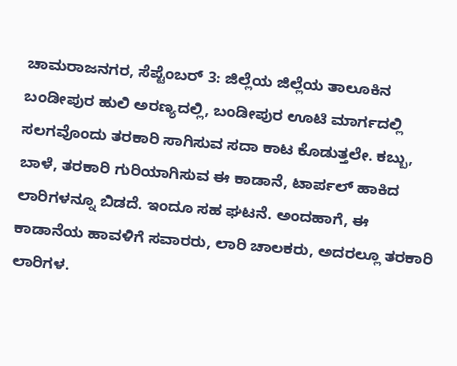ಚಾಮರಾಜನಗರ, ಸೆಪ್ಟೆಂಬರ್ 3: ಜಿಲ್ಲೆಯ ಜಿಲ್ಲೆಯ ತಾಲೂಕಿನ ಬಂಡೀಪುರ ಹುಲಿ ಅರಣ್ಯದಲ್ಲಿ, ಬಂಡೀಪುರ ಊಟಿ ಮಾರ್ಗದಲ್ಲಿ ಸಲಗವೊಂದು ತರಕಾರಿ ಸಾಗಿಸುವ ಸದಾ ಕಾಟ ಕೊಡುತ್ತಲೇ. ಕಬ್ಬು, ಬಾಳೆ, ತರಕಾರಿ ಗುರಿಯಾಗಿಸುವ ಈ ಕಾಡಾನೆ, ಟಾರ್ಪಲ್ ಹಾಕಿದ ಲಾರಿಗಳನ್ನೂ ಬಿಡದೆ. ಇಂದೂ ಸಹ ಘಟನೆ. ಅಂದಹಾಗೆ, ಈ ಕಾಡಾನೆಯ ಹಾವಳಿಗೆ ಸವಾರರು, ಲಾರಿ ಚಾಲಕರು, ಅದರಲ್ಲೂ ತರಕಾರಿ ಲಾರಿಗಳ.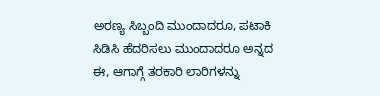ಅರಣ್ಯ ಸಿಬ್ಬಂದಿ ಮುಂದಾದರೂ, ಪಟಾಕಿ ಸಿಡಿಸಿ ಹೆದರಿಸಲು ಮುಂದಾದರೂ ಅನ್ನದ ಈ, ಆಗಾಗ್ಗೆ ತರಕಾರಿ ಲಾರಿಗಳನ್ನು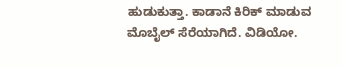ಹುಡುಕುತ್ತಾ. ಕಾಡಾನೆ ಕಿರಿಕ್ ಮಾಡುವ ಮೊಬೈಲ್ ಸೆರೆಯಾಗಿದೆ. ವಿಡಿಯೋ.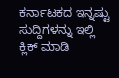ಕರ್ನಾಟಕದ ಇನ್ನಷ್ಟು ಸುದ್ದಿಗಳನ್ನು ಇಲ್ಲಿ ಕ್ಲಿಕ್ ಮಾಡಿ